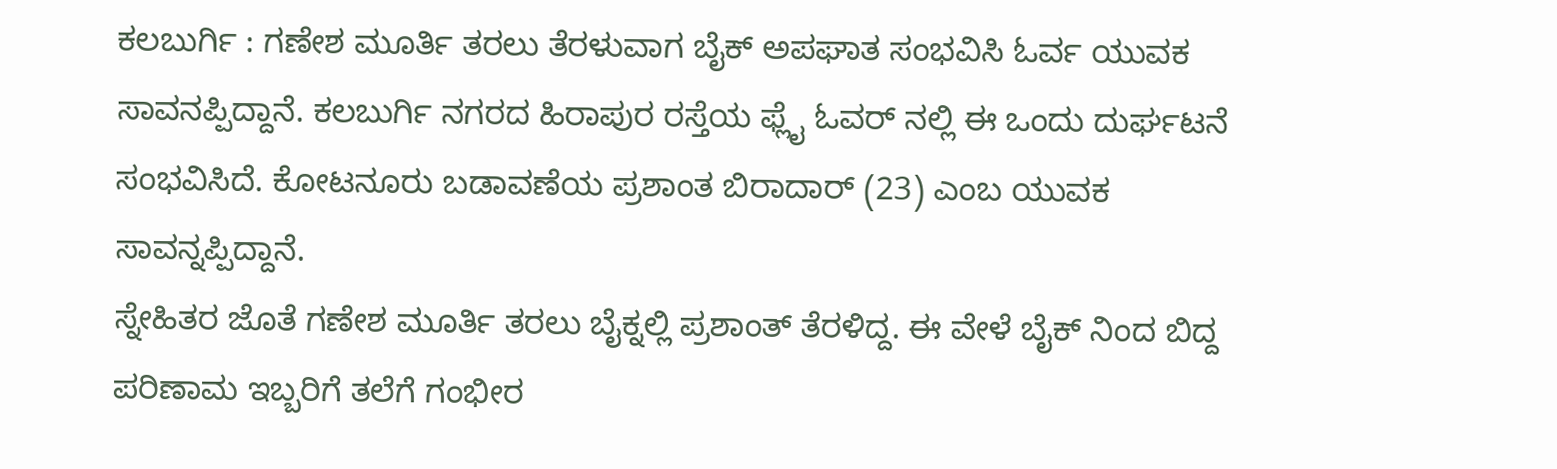ಕಲಬುರ್ಗಿ : ಗಣೇಶ ಮೂರ್ತಿ ತರಲು ತೆರಳುವಾಗ ಬೈಕ್ ಅಪಘಾತ ಸಂಭವಿಸಿ ಓರ್ವ ಯುವಕ ಸಾವನಪ್ಪಿದ್ದಾನೆ. ಕಲಬುರ್ಗಿ ನಗರದ ಹಿರಾಪುರ ರಸ್ತೆಯ ಫ್ಲೈ ಓವರ್ ನಲ್ಲಿ ಈ ಒಂದು ದುರ್ಘಟನೆ ಸಂಭವಿಸಿದೆ. ಕೋಟನೂರು ಬಡಾವಣೆಯ ಪ್ರಶಾಂತ ಬಿರಾದಾರ್ (23) ಎಂಬ ಯುವಕ ಸಾವನ್ನಪ್ಪಿದ್ದಾನೆ.
ಸ್ನೇಹಿತರ ಜೊತೆ ಗಣೇಶ ಮೂರ್ತಿ ತರಲು ಬೈಕ್ನಲ್ಲಿ ಪ್ರಶಾಂತ್ ತೆರಳಿದ್ದ. ಈ ವೇಳೆ ಬೈಕ್ ನಿಂದ ಬಿದ್ದ ಪರಿಣಾಮ ಇಬ್ಬರಿಗೆ ತಲೆಗೆ ಗಂಭೀರ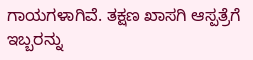ಗಾಯಗಳಾಗಿವೆ. ತಕ್ಷಣ ಖಾಸಗಿ ಆಸ್ಪತ್ರೆಗೆ ಇಬ್ಬರನ್ನು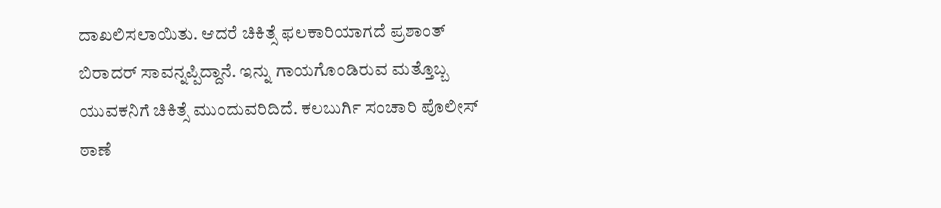ದಾಖಲಿಸಲಾಯಿತು. ಆದರೆ ಚಿಕಿತ್ಸೆ ಫಲಕಾರಿಯಾಗದೆ ಪ್ರಶಾಂತ್ ಬಿರಾದರ್ ಸಾವನ್ನಪ್ಪಿದ್ದಾನೆ. ಇನ್ನು ಗಾಯಗೊಂಡಿರುವ ಮತ್ತೊಬ್ಬ ಯುವಕನಿಗೆ ಚಿಕಿತ್ಸೆ ಮುಂದುವರಿದಿದೆ. ಕಲಬುರ್ಗಿ ಸಂಚಾರಿ ಪೊಲೀಸ್ ಠಾಣೆ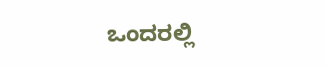ಒಂದರಲ್ಲಿ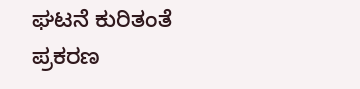ಘಟನೆ ಕುರಿತಂತೆ ಪ್ರಕರಣ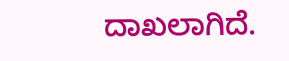ದಾಖಲಾಗಿದೆ.